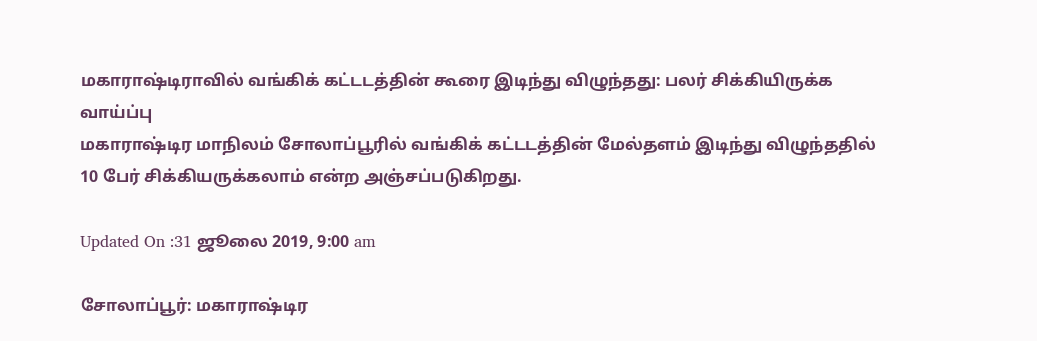மகாராஷ்டிராவில் வங்கிக் கட்டடத்தின் கூரை இடிந்து விழுந்தது: பலர் சிக்கியிருக்க வாய்ப்பு
மகாராஷ்டிர மாநிலம் சோலாப்பூரில் வங்கிக் கட்டடத்தின் மேல்தளம் இடிந்து விழுந்ததில் 10 பேர் சிக்கியருக்கலாம் என்ற அஞ்சப்படுகிறது.

Updated On :31 ஜூலை 2019, 9:00 am

சோலாப்பூர்: மகாராஷ்டிர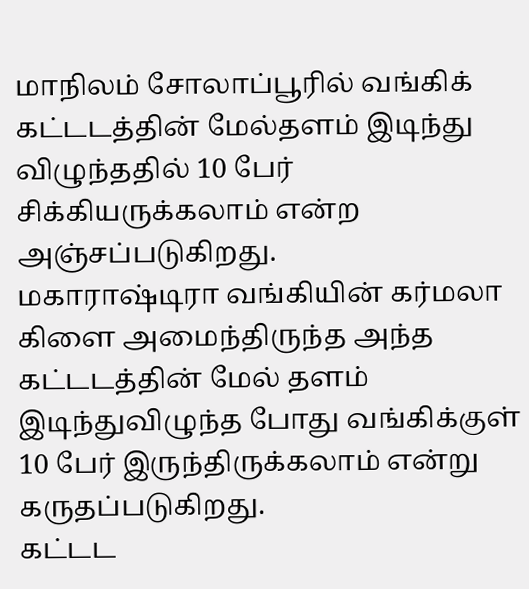மாநிலம் சோலாப்பூரில் வங்கிக் கட்டடத்தின் மேல்தளம் இடிந்து விழுந்ததில் 10 பேர் சிக்கியருக்கலாம் என்ற அஞ்சப்படுகிறது.
மகாராஷ்டிரா வங்கியின் கர்மலா கிளை அமைந்திருந்த அந்த கட்டடத்தின் மேல் தளம் இடிந்துவிழுந்த போது வங்கிக்குள் 10 பேர் இருந்திருக்கலாம் என்று கருதப்படுகிறது.
கட்டட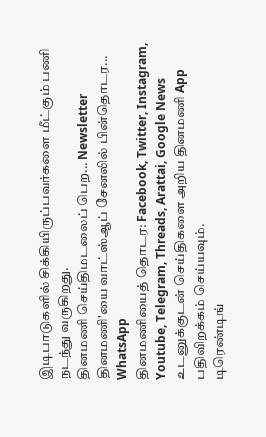இடிபாடுகளில் சிக்கியிருப்பவர்களை மீட்கும் பணி நடந்து வருகிறது.
தினமணி செய்திமடலைப் பெற... Newsletter
தினமணி'யை வாட்ஸ்ஆப் சேனலில் பின்தொடர... WhatsApp
தினமணியைத் தொடர: Facebook, Twitter, Instagram, Youtube, Telegram, Threads, Arattai, Google News
உடனுக்குடன் செய்திகளை அறிய தினமணி App பதிவிறக்கம் செய்யவும்.
டிரெண்டிங்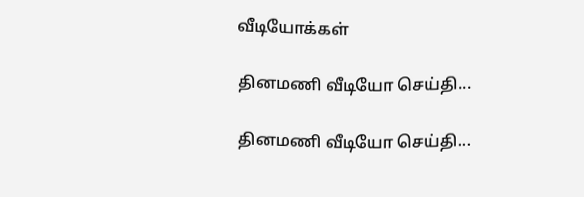வீடியோக்கள்

தினமணி வீடியோ செய்தி...

தினமணி வீடியோ செய்தி...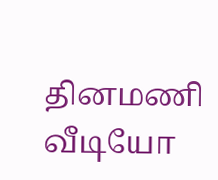தினமணி வீடியோ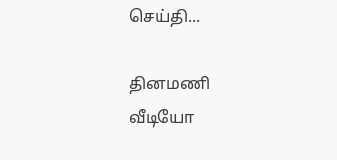செய்தி...

தினமணி வீடியோ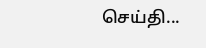செய்தி...